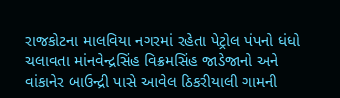રાજકોટના માલવિયા નગરમાં રહેતા પેટ્રોલ પંપનો ધંધો ચલાવતા માંનવેન્દ્રસિંહ વિક્રમસિંહ જાડેજાનો અને વાંકાનેર બાઉન્દ્રી પાસે આવેલ ઠિકરીયાલી ગામની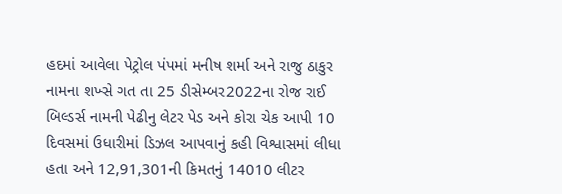હદમાં આવેલા પેટ્રોલ પંપમાં મનીષ શર્મા અને રાજુ ઠાકુર નામના શખ્સે ગત તા 25 ડીસેમ્બર2022ના રોજ રાઈ બિલ્ડર્સ નામની પેઢીનુ લેટર પેડ અને કોરા ચેક આપી 10 દિવસમાં ઉધારીમાં ડિઝલ આપવાનું કહી વિશ્વાસમાં લીધા હતા અને 12,91,301ની કિમતનું 14010 લીટર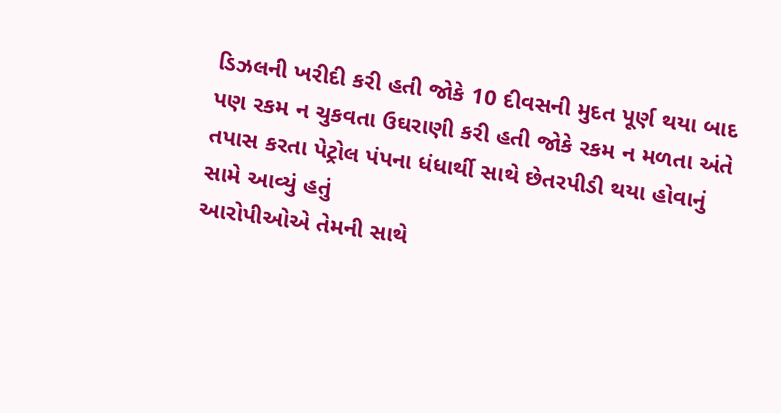ડિઝલની ખરીદી કરી હતી જોકે 10 દીવસની મુદત પૂર્ણ થયા બાદ પણ રકમ ન ચુકવતા ઉઘરાણી કરી હતી જોકે રકમ ન મળતા અંતે તપાસ કરતા પેટ્રોલ પંપના ધંધાર્થી સાથે છેતરપીડી થયા હોવાનું સામે આવ્યું હતું
આરોપીઓએ તેમની સાથે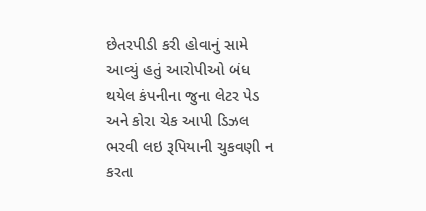છેતરપીડી કરી હોવાનું સામે આવ્યું હતું આરોપીઓ બંધ થયેલ કંપનીના જુના લેટર પેડ અને કોરા ચેક આપી ડિઝલ ભરવી લઇ રૂપિયાની ચુકવણી ન કરતા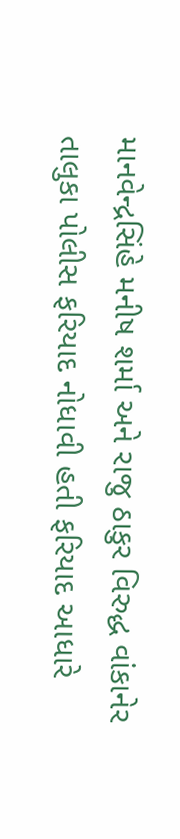માનવેન્દ્રસિંહે મનીષ શર્મા અને રાજુ ઠાકુર વિરુદ્ધ વાંકાનેર તાલુકા પોલીસ ફરિયાદ નોધાવી હતી ફરિયાદ આધારે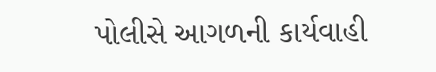પોલીસે આગળની કાર્યવાહી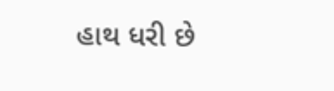હાથ ધરી છે